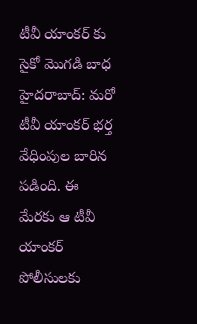టీవీ యాంకర్ కు సైకో మొగడి బాధ
హైదరాబాద్: మరో టీవీ యాంకర్ భర్త వేధింపుల బారిన పడింది. ఈ మేరకు ఆ టీవీ యాంకర్ పోలీసులకు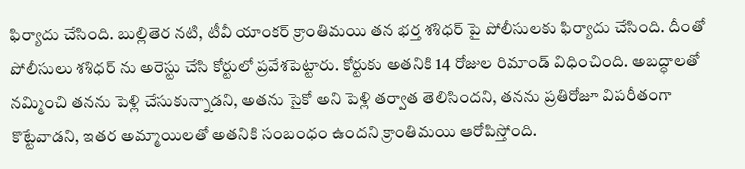ఫిర్యాదు చేసింది. బుల్లితెర నటి, టీవీ యాంకర్ క్రాంతిమయి తన భర్త శశిధర్ పై పోలీసులకు ఫిర్యాదు చేసింది. దీంతో పోలీసులు శశిధర్ ను అరెస్టు చేసి కోర్టులో ప్రవేశపెట్టారు. కోర్టుకు అతనికి 14 రోజుల రిమాండ్ విధించింది. అబద్ధాలతో నమ్మించి తనను పెళ్లి చేసుకున్నాడని, అతను సైకో అని పెళ్లి తర్వాత తెలిసిందని, తనను ప్రతిరోజూ విపరీతంగా కొట్టేవాడని, ఇతర అమ్మాయిలతో అతనికి సంబంధం ఉందని క్రాంతిమయి ఆరోపిస్తోంది.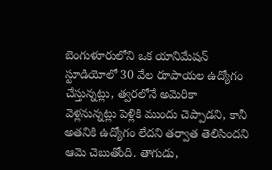బెంగుళూరులోని ఒక యానిమేషన్ స్టూడియోలో 30 వేల రూపాయల ఉద్యోగం చేస్తున్నట్లు, త్వరలోనే అమెరికా వెళ్లనున్నట్లు పెళ్లికి ముందు చెప్పాడని, కానీ అతనికి ఉద్యోగం లేదని తర్వాత తెలిసిందని ఆమె చెబుతోంది. తాగుడు,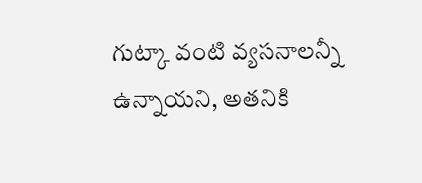గుట్కా వంటి వ్యసనాలన్నీ ఉన్నాయని, అతనికి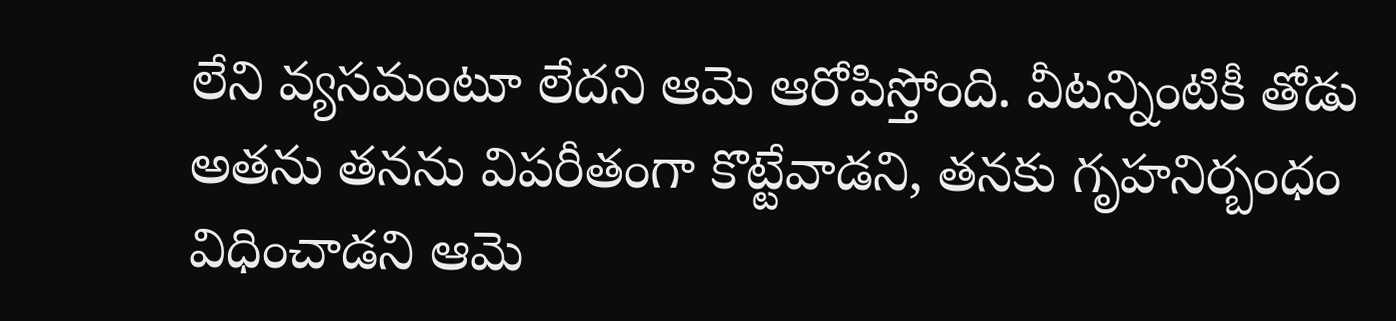లేని వ్యసమంటూ లేదని ఆమె ఆరోపిస్తోంది. వీటన్నింటికీ తోడు అతను తనను విపరీతంగా కొట్టేవాడని, తనకు గృహనిర్బంధం విధించాడని ఆమె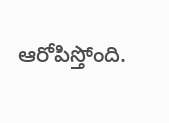ఆరోపిస్తోంది.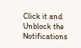Click it and Unblock the Notifications